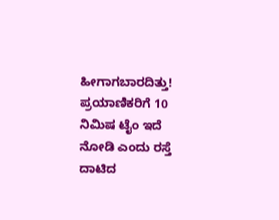ಹೀಗಾಗಬಾರದಿತ್ತು! ಪ್ರಯಾಣಿಕರಿಗೆ 10 ನಿಮಿಷ ಟೈಂ ಇದೆ ನೋಡಿ ಎಂದು ರಸ್ತೆ ದಾಟಿದ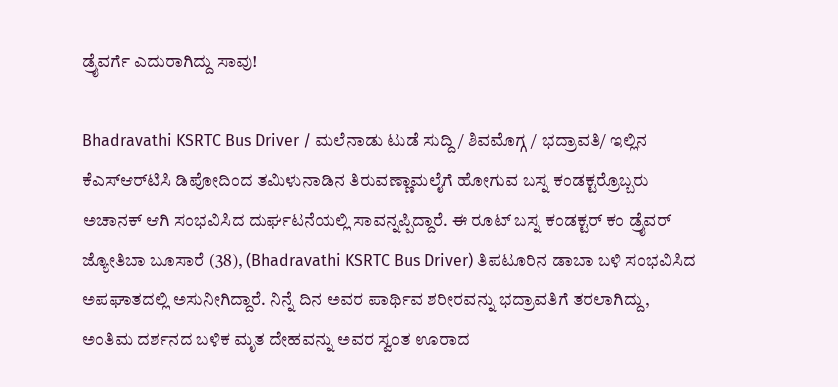ಡ್ರೈವರ್ಗೆ ಎದುರಾಗಿದ್ದು ಸಾವು!

Bhadravathi KSRTC Bus Driver / ಮಲೆನಾಡು ಟುಡೆ ಸುದ್ದಿ / ಶಿವಮೊಗ್ಗ / ಭದ್ರಾವತಿ/ ಇಲ್ಲಿನ ಕೆಎಸ್‌ಆರ್‌ಟಿಸಿ ಡಿಪೋದಿಂದ ತಮಿಳುನಾಡಿನ ತಿರುವಣ್ಣಾಮಲೈಗೆ ಹೋಗುವ ಬಸ್ನ ಕಂಡಕ್ಟರ್ರೊಬ್ಬರು ಅಚಾನಕ್ ಆಗಿ ಸಂಭವಿಸಿದ ದುರ್ಘಟನೆಯಲ್ಲಿ ಸಾವನ್ನಪ್ಪಿದ್ದಾರೆ. ಈ ರೂಟ್ ಬಸ್ನ ಕಂಡಕ್ಟರ್ ಕಂ ಡ್ರೈವರ್ ಜ್ಯೋತಿಬಾ ಬೂಸಾರೆ (38), (Bhadravathi KSRTC Bus Driver) ತಿಪಟೂರಿನ ಡಾಬಾ ಬಳಿ ಸಂಭವಿಸಿದ ಅಪಘಾತದಲ್ಲಿ ಅಸುನೀಗಿದ್ದಾರೆ. ನಿನ್ನೆ ದಿನ ಅವರ ಪಾರ್ಥಿವ ಶರೀರವನ್ನು ಭದ್ರಾವತಿಗೆ ತರಲಾಗಿದ್ದು, ಅಂತಿಮ ದರ್ಶನದ ಬಳಿಕ ಮೃತ ದೇಹವನ್ನು ಅವರ ಸ್ವಂತ ಊರಾದ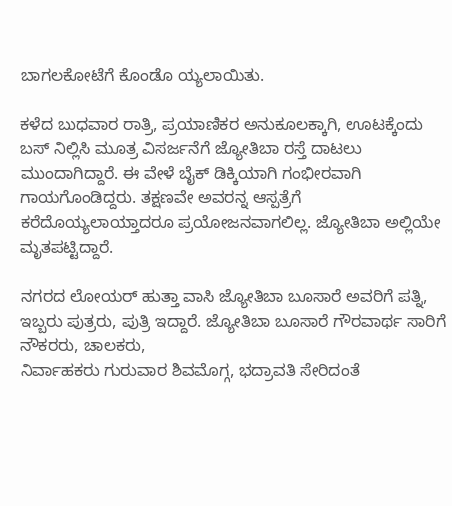ಬಾಗಲಕೋಟೆಗೆ ಕೊಂಡೊ ಯ್ಯಲಾಯಿತು.

ಕಳೆದ ಬುಧವಾರ ರಾತ್ರಿ, ಪ್ರಯಾಣಿಕರ ಅನುಕೂಲಕ್ಕಾಗಿ, ಊಟಕ್ಕೆಂದು ಬಸ್ ನಿಲ್ಲಿಸಿ ಮೂತ್ರ ವಿಸರ್ಜನೆಗೆ ಜ್ಯೋತಿಬಾ ರಸ್ತೆ ದಾಟಲು ಮುಂದಾಗಿದ್ದಾರೆ. ಈ ವೇಳೆ ಬೈಕ್ ಡಿಕ್ಕಿಯಾಗಿ ಗಂಭೀರವಾಗಿ ಗಾಯಗೊಂಡಿದ್ದರು. ತಕ್ಷಣವೇ ಅವರನ್ನ ಆಸ್ಪತ್ರೆಗೆ ಕರೆದೊಯ್ಯಲಾಯ್ತಾದರೂ ಪ್ರಯೋಜನವಾಗಲಿಲ್ಲ. ಜ್ಯೋತಿಬಾ ಅಲ್ಲಿಯೇ ಮೃತಪಟ್ಟಿದ್ದಾರೆ.

ನಗರದ ಲೋಯ‌ರ್ ಹುತ್ತಾ ವಾಸಿ ಜ್ಯೋತಿಬಾ ಬೂಸಾರೆ ಅವರಿಗೆ ಪತ್ನಿ, ಇಬ್ಬರು ಪುತ್ರರು, ಪುತ್ರಿ ಇದ್ದಾರೆ. ಜ್ಯೋತಿಬಾ ಬೂಸಾರೆ ಗೌರವಾರ್ಥ ಸಾರಿಗೆ ನೌಕರರು, ಚಾಲಕರು,
ನಿರ್ವಾಹಕರು ಗುರುವಾರ ಶಿವಮೊಗ್ಗ, ಭದ್ರಾವತಿ ಸೇರಿದಂತೆ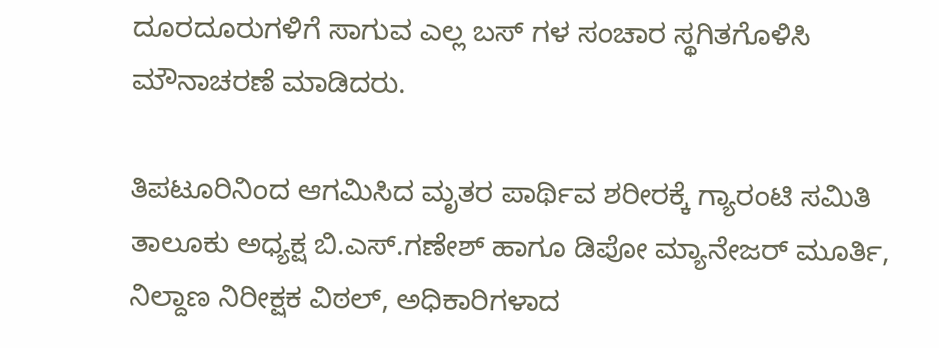ದೂರದೂರುಗಳಿಗೆ ಸಾಗುವ ಎಲ್ಲ ಬಸ್‌ ಗಳ ಸಂಚಾರ ಸ್ಥಗಿತಗೊಳಿಸಿ ಮೌನಾಚರಣೆ ಮಾಡಿದರು.

ತಿಪಟೂರಿನಿಂದ ಆಗಮಿಸಿದ ಮೃತರ ಪಾರ್ಥಿವ ಶರೀರಕ್ಕೆ ಗ್ಯಾರಂಟಿ ಸಮಿತಿ ತಾಲೂಕು ಅಧ್ಯಕ್ಷ ಬಿ.ಎಸ್.ಗಣೇಶ್ ಹಾಗೂ ಡಿಪೋ ಮ್ಯಾನೇಜರ್ ಮೂರ್ತಿ, ನಿಲ್ದಾಣ ನಿರೀಕ್ಷಕ ವಿಠಲ್, ಅಧಿಕಾರಿಗಳಾದ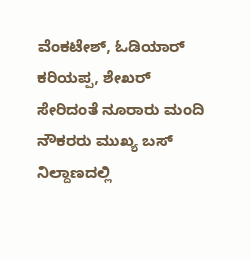ವೆಂಕಟೇಶ್, ಓಡಿಯಾರ್ ಕರಿಯಪ್ಪ, ಶೇಖರ್ ಸೇರಿದಂತೆ ನೂರಾರು ಮಂದಿ ನೌಕರರು ಮುಖ್ಯ ಬಸ್ ನಿಲ್ದಾಣದಲ್ಲಿ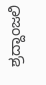ಶ್ರದ್ದಾಂಜಲಿ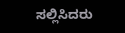ಸಲ್ಲಿಸಿದರು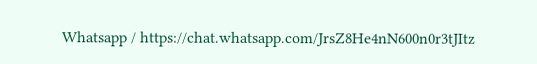Whatsapp / https://chat.whatsapp.com/JrsZ8He4nN600n0r3tJItz